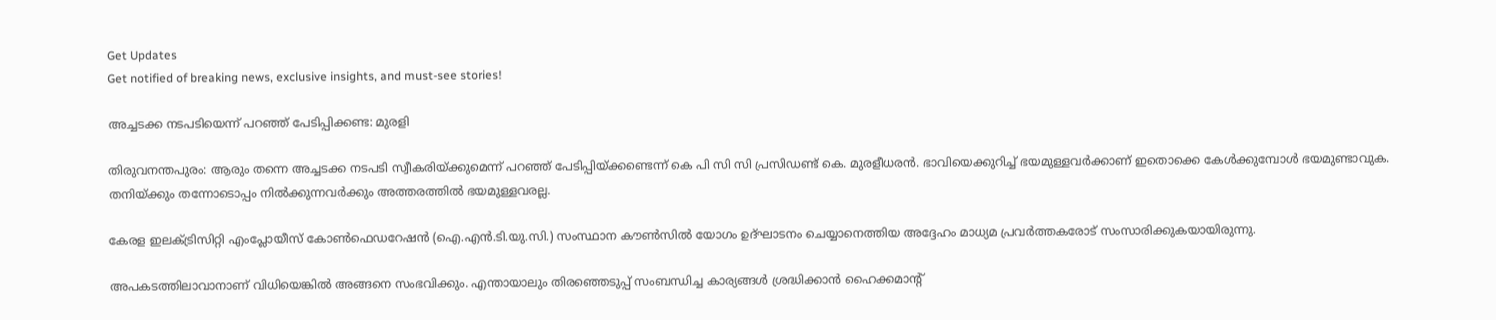Get Updates
Get notified of breaking news, exclusive insights, and must-see stories!

അച്ചടക്ക നടപടിയെന്ന് പറഞ്ഞ് പേടിപ്പിക്കണ്ട: മുരളി

തിരുവനന്തപുരം: ആരും തന്നെ അച്ചടക്ക നടപടി സ്വീകരിയ്ക്കുമെന്ന് പറഞ്ഞ് പേടിപ്പിയ്ക്കണ്ടെന്ന് കെ പി സി സി പ്രസിഡണ്ട് കെ. മുരളീധരന്‍. ഭാവിയെക്കുറിച്ച് ഭയമുള്ളവര്‍ക്കാണ് ഇതൊക്കെ കേള്‍ക്കുമ്പോള്‍ ഭയമുണ്ടാവുക. തനിയ്ക്കും തന്നോടൊപ്പം നില്‍ക്കുന്നവര്‍ക്കും അത്തരത്തില്‍ ഭയമുള്ളവരല്ല.

കേരള ഇലക്ട്രിസിറ്റി എംപ്ലോയീസ് കോണ്‍ഫെഡറേഷന്‍ (ഐ.എന്‍.ടി.യു.സി.) സംസ്ഥാന കൗണ്‍സില്‍ യോഗം ഉദ്ഘാടനം ചെയ്യാനെത്തിയ അദ്ദേഹം മാധ്യമ പ്രവര്‍ത്തകരോട് സംസാരിക്കുകയായിരുന്നു.

അപകടത്തിലാവാനാണ് വിധിയെങ്കില്‍ അങ്ങനെ സംഭവിക്കും. എന്തായാലും തിരഞ്ഞെടുപ്പ് സംബന്ധിച്ച കാര്യങ്ങള്‍ ശ്രദ്ധിക്കാന്‍ ഹൈക്കമാന്റ്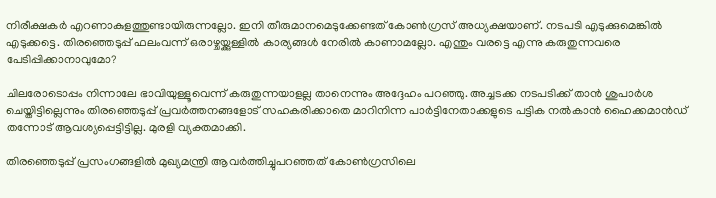നിരീക്ഷകര്‍ എറണാകുളത്തുണ്ടായിരുന്നല്ലോ. ഇനി തീരുമാനമെടുക്കേണ്ടത് കോണ്‍ഗ്രസ് അധ്യക്ഷയാണ്. നടപടി എടുക്കുമെങ്കില്‍ എടുക്കട്ടെ. തിരഞ്ഞെടുപ്പ് ഫലംവന്ന് ഒരാഴ്ചയ്ക്കുള്ളില്‍ കാര്യങ്ങള്‍ നേരില്‍ കാണാമല്ലോ. എന്തും വരട്ടെ എന്നു കരുതുന്നവരെ പേടിപ്പിക്കാനാവുമോ?

ചിലരോടൊപ്പം നിന്നാലേ ഭാവിയുള്ളൂവെന്ന് കരുതുന്നയാളല്ല താനെന്നും അദ്ദേഹം പറഞ്ഞു. അച്ചടക്ക നടപടിക്ക് താന്‍ ശുപാര്‍ശ ചെയ്തിട്ടില്ലെന്നും തിരഞ്ഞെടുപ്പ് പ്രവര്‍ത്തനങ്ങളോട് സഹകരിക്കാതെ മാറിനിന്ന പാര്‍ട്ടിനേതാക്കളുടെ പട്ടിക നല്‍കാന്‍ ഹൈക്കമാന്‍ഡ് തന്നോട് ആവശ്യപ്പെട്ടിട്ടില്ല. മുരളി വ്യക്തമാക്കി.

തിരഞ്ഞെടുപ്പ് പ്രസംഗങ്ങളില്‍ മുഖ്യമന്ത്രി ആവര്‍ത്തിച്ചുപറഞ്ഞത് കോണ്‍ഗ്രസിലെ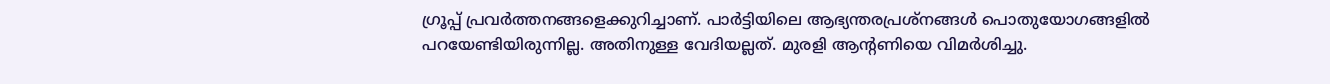ഗ്രൂപ്പ് പ്രവര്‍ത്തനങ്ങളെക്കുറിച്ചാണ്. പാര്‍ട്ടിയിലെ ആഭ്യന്തരപ്രശ്നങ്ങള്‍ പൊതുയോഗങ്ങളില്‍ പറയേണ്ടിയിരുന്നില്ല. അതിനുള്ള വേദിയല്ലത്. മുരളി ആന്റണിയെ വിമര്‍ശിച്ചു.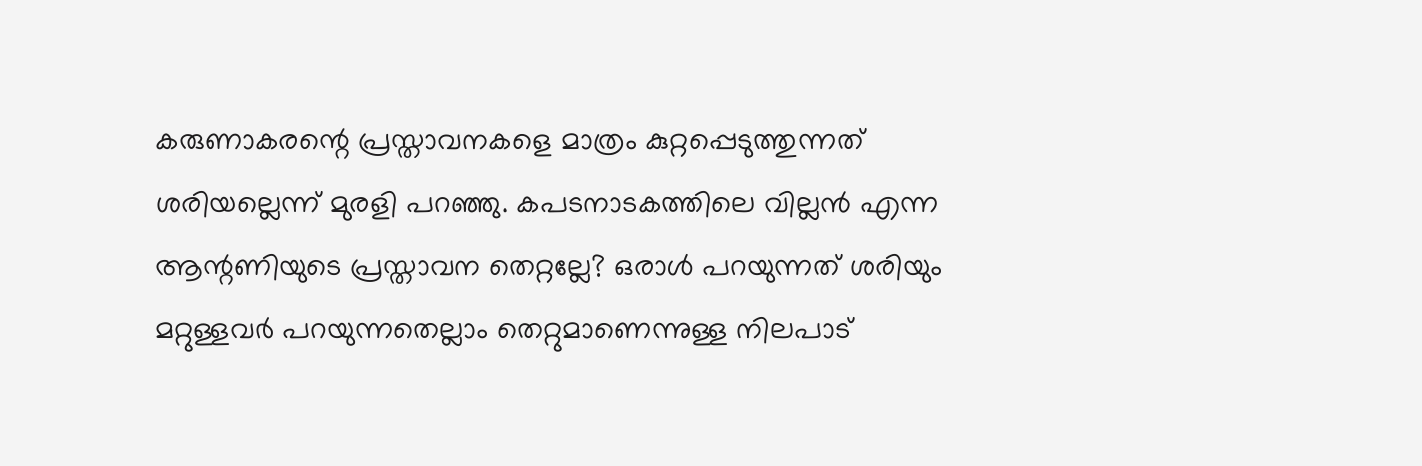കരുണാകരന്റെ പ്രസ്താവനകളെ മാത്രം കുറ്റപ്പെടുത്തുന്നത് ശരിയല്ലെന്ന് മുരളി പറഞ്ഞു. കപടനാടകത്തിലെ വില്ലന്‍ എന്ന ആന്റണിയുടെ പ്രസ്താവന തെറ്റല്ലേ? ഒരാള്‍ പറയുന്നത് ശരിയും മറ്റുള്ളവര്‍ പറയുന്നതെല്ലാം തെറ്റുമാണെന്നുള്ള നിലപാട്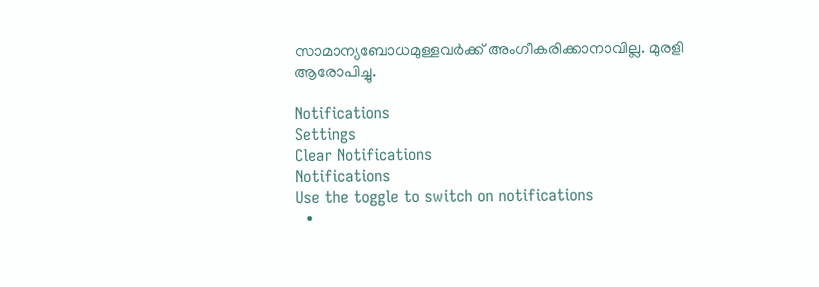സാമാന്യബോധമുള്ളവര്‍ക്ക് അംഗീകരിക്കാനാവില്ല. മുരളി ആരോപിച്ചു.

Notifications
Settings
Clear Notifications
Notifications
Use the toggle to switch on notifications
  •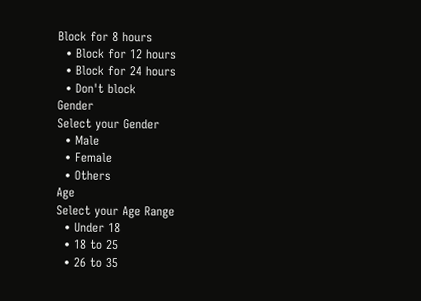Block for 8 hours
  • Block for 12 hours
  • Block for 24 hours
  • Don't block
Gender
Select your Gender
  • Male
  • Female
  • Others
Age
Select your Age Range
  • Under 18
  • 18 to 25
  • 26 to 35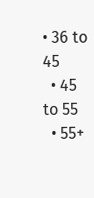• 36 to 45
  • 45 to 55
  • 55+